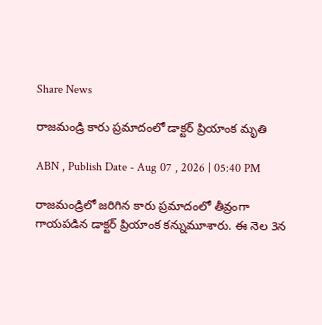Share News

రాజమండ్రి కారు ప్రమాదంలో డాక్టర్ ప్రియాంక మృతి

ABN , Publish Date - Aug 07 , 2026 | 05:40 PM

రాజమండ్రిలో జరిగిన కారు ప్రమాదంలో తీవ్రంగా గాయపడిన డాక్టర్ ప్రియాంక కన్నుమూశారు. ఈ నెల 3న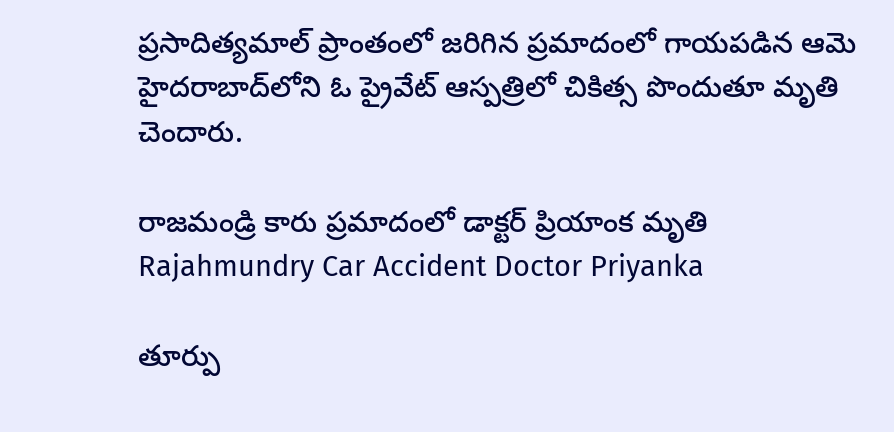ప్రసాదిత్యమాల్ ప్రాంతంలో జరిగిన ప్రమాదంలో గాయపడిన ఆమె హైదరాబాద్‌లోని ఓ ప్రైవేట్ ఆస్పత్రిలో చికిత్స పొందుతూ మృతి చెందారు.

రాజమండ్రి కారు ప్రమాదంలో డాక్టర్ ప్రియాంక మృతి
Rajahmundry Car Accident Doctor Priyanka

తూర్పు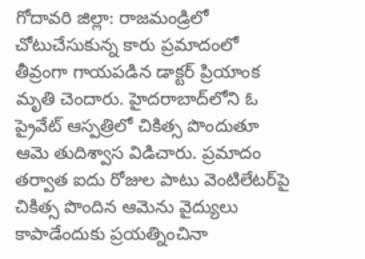గోదావరి జిల్లా: రాజమండ్రిలో చోటుచేసుకున్న కారు ప్రమాదంలో తీవ్రంగా గాయపడిన డాక్టర్ ప్రియాంక మృతి చెందారు. హైదరాబాద్‌లోని ఓ ప్రైవేట్ ఆస్పత్రిలో చికిత్స పొందుతూ ఆమె తుదిశ్వాస విడిచారు. ప్రమాదం తర్వాత ఐదు రోజుల పాటు వెంటిలేటర్‌పై చికిత్స పొందిన ఆమెను వైద్యులు కాపాడేందుకు ప్రయత్నించినా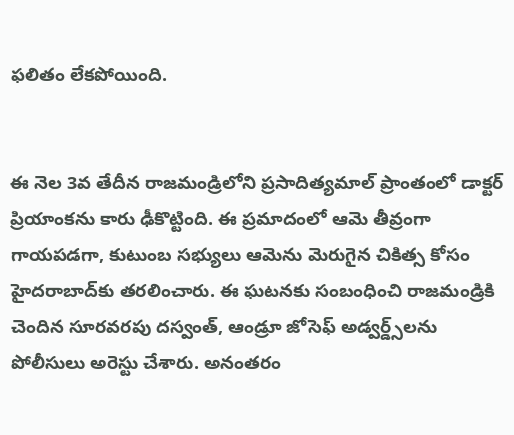ఫలితం లేకపోయింది.


ఈ నెల 3వ తేదీన రాజమండ్రిలోని ప్రసాదిత్యమాల్ ప్రాంతంలో డాక్టర్ ప్రియాంకను కారు ఢీకొట్టింది. ఈ ప్రమాదంలో ఆమె తీవ్రంగా గాయపడగా, కుటుంబ సభ్యులు ఆమెను మెరుగైన చికిత్స కోసం హైదరాబాద్‌కు తరలించారు. ఈ ఘటనకు సంబంధించి రాజమండ్రికి చెందిన సూరవరపు దస్వంత్‌, ఆండ్రూ జోసెఫ్ అడ్వర్డ్స్‌లను పోలీసులు అరెస్టు చేశారు. అనంతరం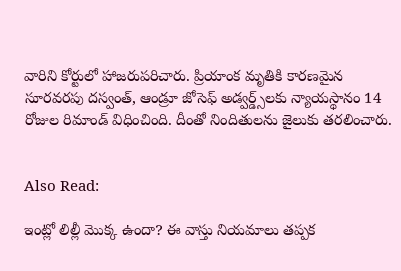వారిని కోర్టులో హాజరుపరిచారు. ప్రియాంక మృతికి కారణమైన సూరవరపు దస్వంత్‌, ఆండ్రూ జోసెఫ్ అడ్వర్డ్స్‌లకు న్యాయస్థానం 14 రోజుల రిమాండ్ విధించింది. దీంతో నిందితులను జైలుకు తరలించారు.


Also Read:

ఇంట్లో లిల్లీ మొక్క ఉందా? ఈ వాస్తు నియమాలు తప్పక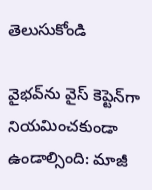తెలుసుకోండి

వైభవ్‌ను వైస్ కెప్టెన్‌గా నియమించకుండా ఉండాల్సింది: మాజీ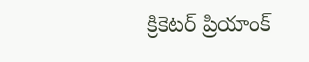క్రికెటర్ ప్రియాంక్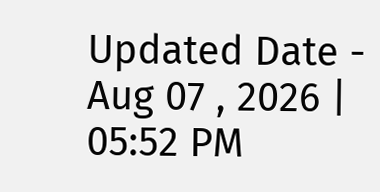Updated Date - Aug 07 , 2026 | 05:52 PM